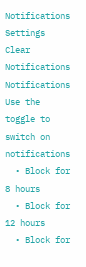Notifications
Settings
Clear Notifications
Notifications
Use the toggle to switch on notifications
  • Block for 8 hours
  • Block for 12 hours
  • Block for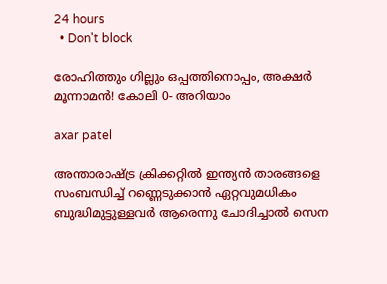24 hours
  • Don't block

രോഹിത്തും ഗില്ലും ഒപ്പത്തിനൊപ്പം, അക്ഷര്‍ മൂന്നാമന്‍! കോലി 0- അറിയാം

axar patel

അന്താരാഷ്ട്ര ക്രിക്കറ്റില്‍ ഇന്ത്യന്‍ താരങ്ങളെ സംബന്ധിച്ച് റണ്ണെടുക്കാന്‍ ഏറ്റവുമധികം ബുദ്ധിമുട്ടുള്ളവര്‍ ആരെന്നു ചോദിച്ചാല്‍ സെന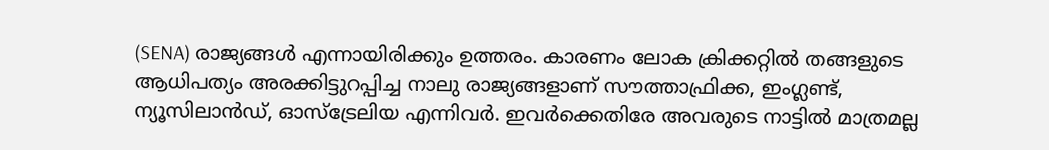(SENA) രാജ്യങ്ങള്‍ എന്നായിരിക്കും ഉത്തരം. കാരണം ലോക ക്രിക്കറ്റില്‍ തങ്ങളുടെ ആധിപത്യം അരക്കിട്ടുറപ്പിച്ച നാലു രാജ്യങ്ങളാണ് സൗത്താഫ്രിക്ക, ഇംഗ്ലണ്ട്, ന്യൂസിലാന്‍ഡ്, ഓസ്‌ട്രേലിയ എന്നിവര്‍. ഇവര്‍ക്കെതിരേ അവരുടെ നാട്ടില്‍ മാത്രമല്ല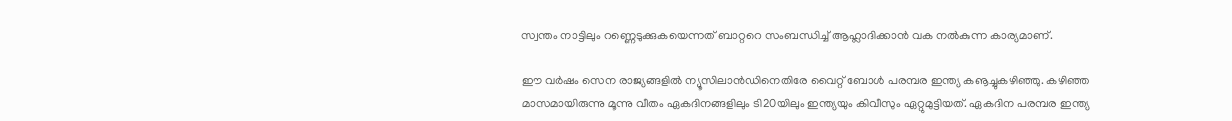സ്വന്തം നാട്ടിലും റണ്ണെടുക്കുകയെന്നത് ബാറ്ററെ സംബന്ധിച്ച് ആഹ്ലാദിക്കാന്‍ വക നല്‍കുന്ന കാര്യമാണ്.

ഈ വര്‍ഷം സെന രാജ്യങ്ങളില്‍ ന്യൂസിലാന്‍ഡിനെതിരേ വൈറ്റ് ബോള്‍ പരമ്പര ഇന്ത്യ കൡച്ചുകഴിഞ്ഞു. കഴിഞ്ഞ മാസമായിരുന്നു മൂന്നു വീതം ഏകദിനങ്ങളിലും ടി20യിലും ഇന്ത്യയും കിവീസും ഏറ്റുമുട്ടിയത്. ഏകദിന പരമ്പര ഇന്ത്യ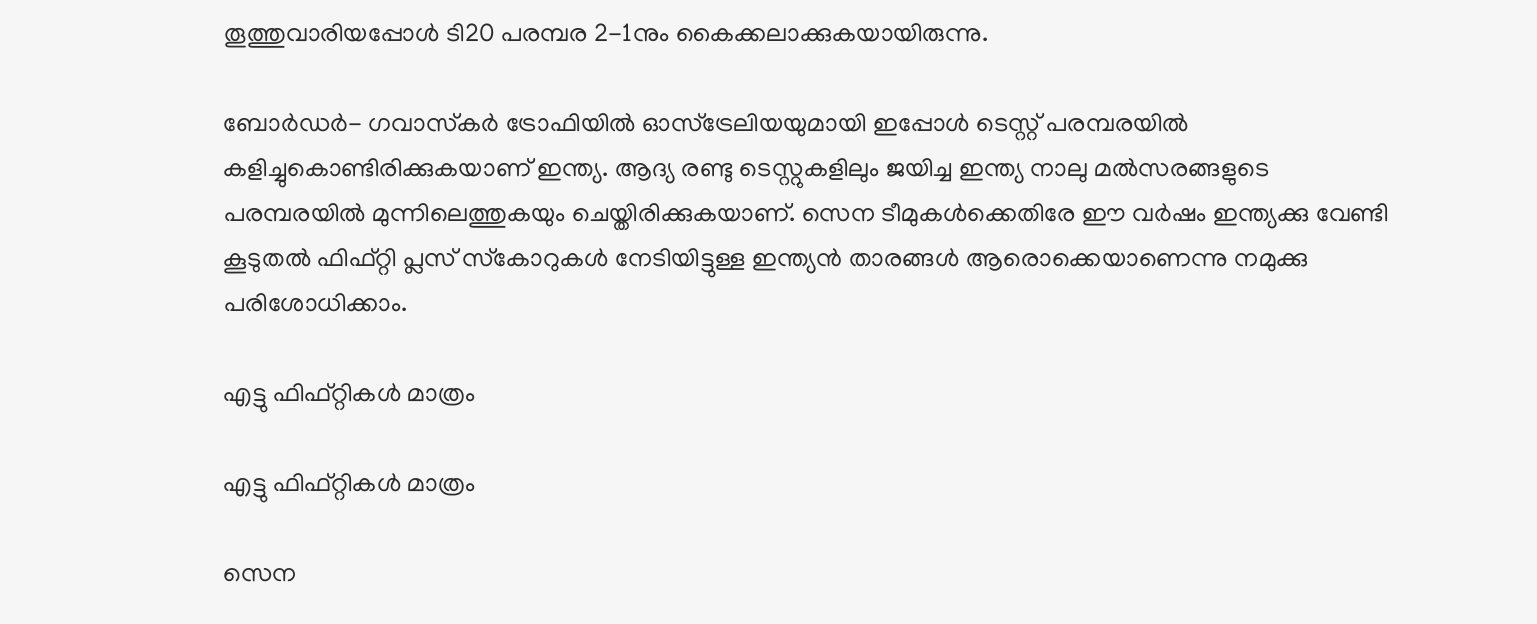തൂത്തുവാരിയപ്പോള്‍ ടി20 പരമ്പര 2-1നും കൈക്കലാക്കുകയായിരുന്നു.

ബോര്‍ഡര്‍- ഗവാസ്‌കര്‍ ട്രോഫിയില്‍ ഓസ്‌ട്രേലിയയുമായി ഇപ്പോള്‍ ടെസ്റ്റ് പരമ്പരയില്‍ കളിച്ചുകൊണ്ടിരിക്കുകയാണ് ഇന്ത്യ. ആദ്യ രണ്ടു ടെസ്റ്റുകളിലും ജയിച്ച ഇന്ത്യ നാലു മല്‍സരങ്ങളുടെ പരമ്പരയില്‍ മുന്നിലെത്തുകയും ചെയ്തിരിക്കുകയാണ്. സെന ടീമുകള്‍ക്കെതിരേ ഈ വര്‍ഷം ഇന്ത്യക്കു വേണ്ടി കൂടുതല്‍ ഫിഫ്റ്റി പ്ലസ് സ്‌കോറുകള്‍ നേടിയിട്ടുള്ള ഇന്ത്യന്‍ താരങ്ങള്‍ ആരൊക്കെയാണെന്നു നമുക്കു പരിശോധിക്കാം.

എട്ടു ഫിഫ്റ്റികള്‍ മാത്രം

എട്ടു ഫിഫ്റ്റികള്‍ മാത്രം

സെന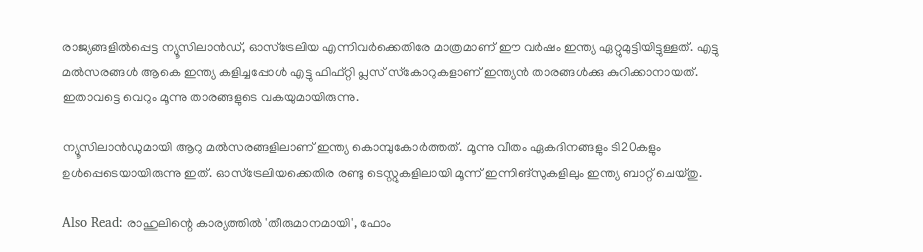രാജ്യങ്ങളില്‍പ്പെട്ട ന്യൂസിലാന്‍ഡ്, ഓസ്‌ട്രേലിയ എന്നിവര്‍ക്കെതിരേ മാത്രമാണ് ഈ വര്‍ഷം ഇന്ത്യ ഏറ്റുമുട്ടിയിട്ടുള്ളത്. എട്ടു മല്‍സരങ്ങള്‍ ആകെ ഇന്ത്യ കളിച്ചപ്പോള്‍ എട്ടു ഫിഫ്റ്റി പ്ലസ് സ്‌കോറുകളാണ് ഇന്ത്യന്‍ താരങ്ങള്‍ക്കു കുറിക്കാനായത്. ഇതാവട്ടെ വെറും മൂന്നു താരങ്ങളുടെ വകയുമായിരുന്നു.

ന്യൂസിലാന്‍ഡുമായി ആറു മല്‍സരങ്ങളിലാണ് ഇന്ത്യ കൊമ്പുകോര്‍ത്തത്. മൂന്നു വീതം ഏകദിനങ്ങളും ടി20കളും ഉള്‍പ്പെടെയായിരുന്നു ഇത്. ഓസ്‌ട്രേലിയക്കെതിര രണ്ടു ടെസ്റ്റുകളിലായി മൂന്ന് ഇന്നിങ്‌സുകളിലും ഇന്ത്യ ബാറ്റ് ചെയ്തു.

Also Read: രാഹുലിന്റെ കാര്യത്തില്‍ 'തീരുമാനമായി', ഫോം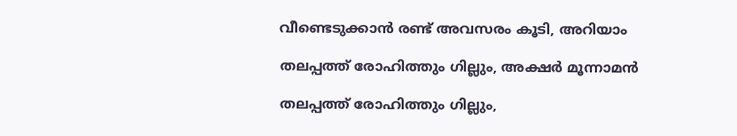വീണ്ടെടുക്കാന്‍ രണ്ട് അവസരം കൂടി, അറിയാം

തലപ്പത്ത് രോഹിത്തും ഗില്ലും, അക്ഷര്‍ മൂന്നാമന്‍

തലപ്പത്ത് രോഹിത്തും ഗില്ലും,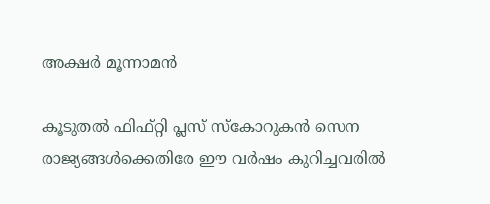അക്ഷര്‍ മൂന്നാമന്‍

കൂടുതല്‍ ഫിഫ്റ്റി പ്ലസ് സ്‌കോറുകന്‍ സെന രാജ്യങ്ങള്‍ക്കെതിരേ ഈ വര്‍ഷം കുറിച്ചവരില്‍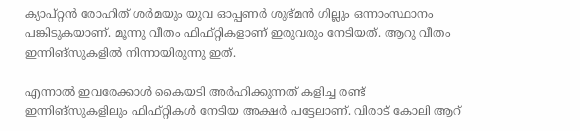ക്യാപ്റ്റന്‍ രോഹിത് ശര്‍മയും യുവ ഓപ്പണര്‍ ശുഭ്മന്‍ ഗില്ലും ഒന്നാംസ്ഥാനം പങ്കിടുകയാണ്. മൂന്നു വീതം ഫിഫ്റ്റികളാണ് ഇരുവരും നേടിയത്. ആറു വീതം ഇന്നിങ്‌സുകളില്‍ നിന്നായിരുന്നു ഇത്.

എന്നാല്‍ ഇവരേക്കാള്‍ കൈയടി അര്‍ഹിക്കുന്നത് കളിച്ച രണ്ട് ഇന്നിങ്‌സുകളിലും ഫിഫ്റ്റികള്‍ നേടിയ അക്ഷര്‍ പട്ടേലാണ്. വിരാട് കോലി ആറ്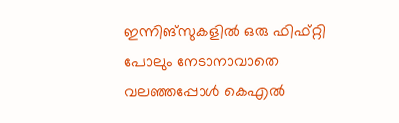ഇന്നിങ്‌സുകളില്‍ ഒരു ഫിഫ്റ്റി പോലും നേടാനാവാതെ വലഞ്ഞപ്പോള്‍ കെഎല്‍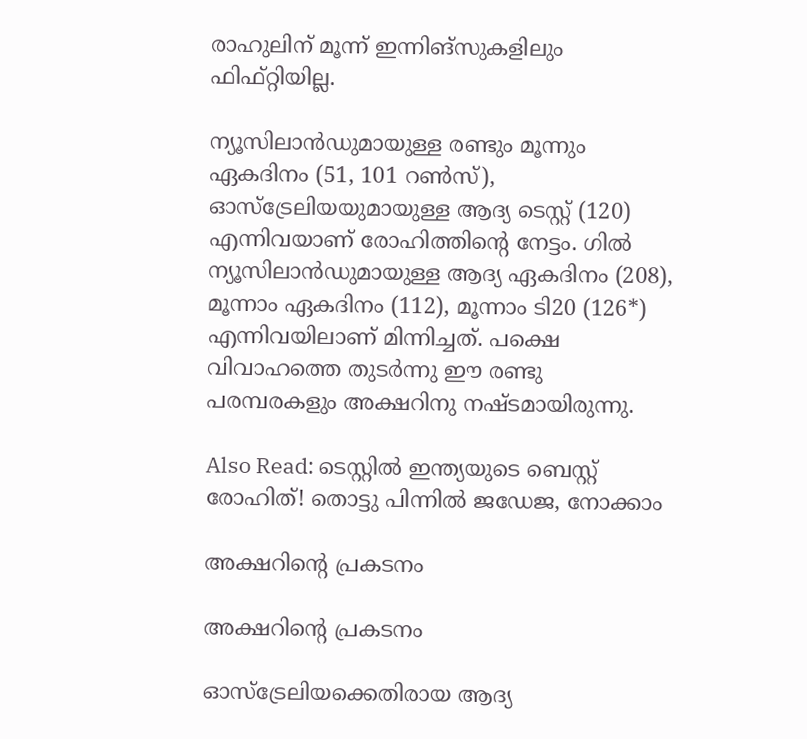രാഹുലിന് മൂന്ന് ഇന്നിങ്‌സുകളിലും ഫിഫ്റ്റിയില്ല.

ന്യൂസിലാന്‍ഡുമായുള്ള രണ്ടും മൂന്നും ഏകദിനം (51, 101 റണ്‍സ്), ഓസ്‌ട്രേലിയയുമായുള്ള ആദ്യ ടെസ്റ്റ് (120) എന്നിവയാണ് രോഹിത്തിന്റെ നേട്ടം. ഗില്‍ ന്യൂസിലാന്‍ഡുമായുള്ള ആദ്യ ഏകദിനം (208), മൂന്നാം ഏകദിനം (112), മൂന്നാം ടി20 (126*) എന്നിവയിലാണ് മിന്നിച്ചത്. പക്ഷെ വിവാഹത്തെ തുടര്‍ന്നു ഈ രണ്ടു പരമ്പരകളും അക്ഷറിനു നഷ്ടമായിരുന്നു.

Also Read: ടെസ്റ്റില്‍ ഇന്ത്യയുടെ ബെസ്റ്റ് രോഹിത്! തൊട്ടു പിന്നില്‍ ജഡേജ, നോക്കാം

അക്ഷറിന്റെ പ്രകടനം

അക്ഷറിന്റെ പ്രകടനം

ഓസ്‌ട്രേലിയക്കെതിരായ ആദ്യ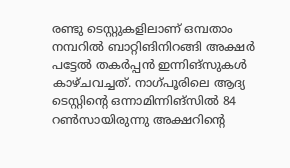രണ്ടു ടെസ്റ്റുകളിലാണ് ഒമ്പതാം നമ്പറില്‍ ബാറ്റിങിനിറങ്ങി അക്ഷര്‍ പട്ടേല്‍ തകര്‍പ്പന്‍ ഇന്നിങ്‌സുകള്‍ കാഴ്ചവച്ചത്. നാഗ്പൂരിലെ ആദ്യ ടെസ്റ്റിന്റെ ഒന്നാമിന്നിങ്‌സില്‍ 84 റണ്‍സായിരുന്നു അക്ഷറിന്റെ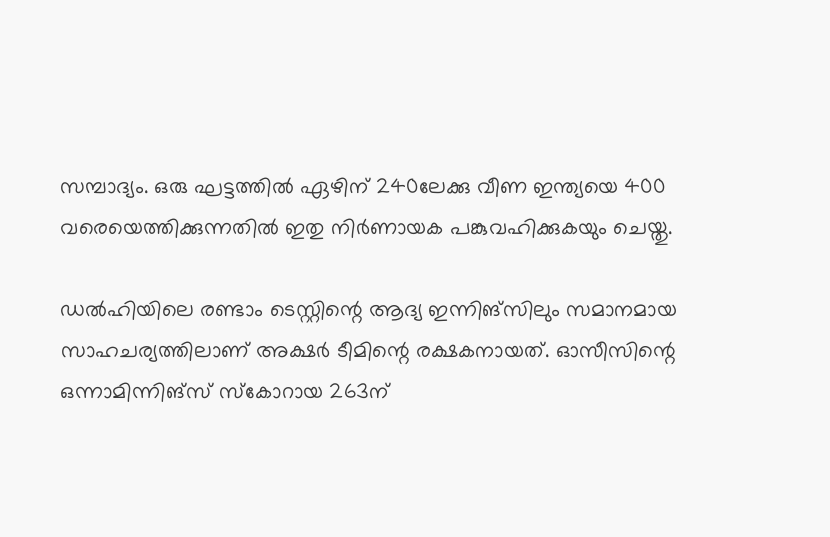സമ്പാദ്യം. ഒരു ഘട്ടത്തില്‍ ഏഴിന് 240ലേക്കു വീണ ഇന്ത്യയെ 400 വരെയെത്തിക്കുന്നതില്‍ ഇതു നിര്‍ണായക പങ്കുവഹിക്കുകയും ചെയ്തു.

ഡല്‍ഹിയിലെ രണ്ടാം ടെസ്റ്റിന്റെ ആദ്യ ഇന്നിങ്‌സിലും സമാനമായ സാഹചര്യത്തിലാണ് അക്ഷര്‍ ടീമിന്റെ രക്ഷകനായത്. ഓസീസിന്റെ ഒന്നാമിന്നിങ്‌സ് സ്‌കോറായ 263ന്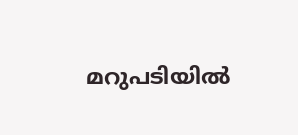മറുപടിയില്‍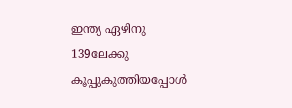ഇന്ത്യ ഏഴിനു 139ലേക്കു കൂപ്പുകുത്തിയപ്പോള്‍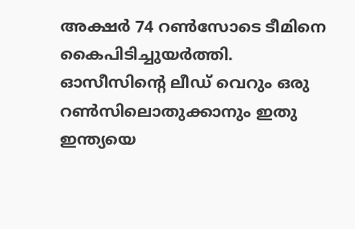അക്ഷര്‍ 74 റണ്‍സോടെ ടീമിനെ കൈപിടിച്ചുയര്‍ത്തി. ഓസീസിന്റെ ലീഡ് വെറും ഒരു റണ്‍സിലൊതുക്കാനും ഇതു ഇന്ത്യയെ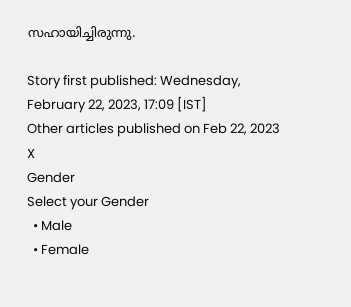സഹായിച്ചിരുന്നു.

Story first published: Wednesday, February 22, 2023, 17:09 [IST]
Other articles published on Feb 22, 2023
X
Gender
Select your Gender
  • Male
  • Female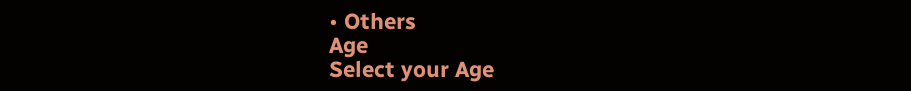• Others
Age
Select your Age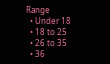Range
  • Under 18
  • 18 to 25
  • 26 to 35
  • 36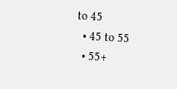to 45
  • 45 to 55
  • 55+